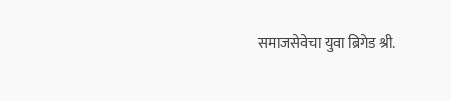समाजसेवेचा युवा ब्रिगेड श्री.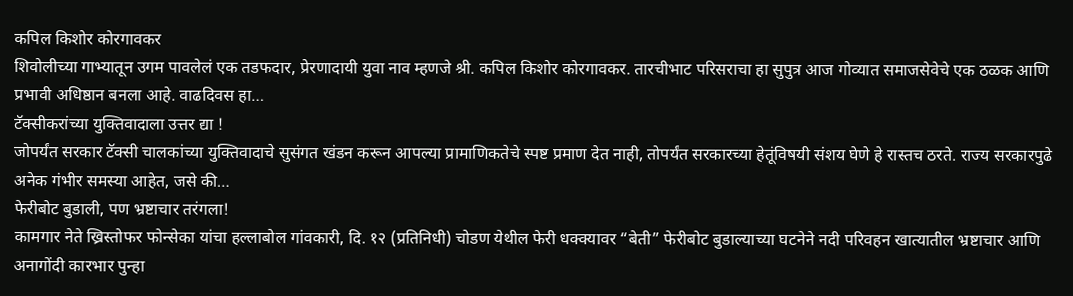कपिल किशोर कोरगावकर
शिवोलीच्या गाभ्यातून उगम पावलेलं एक तडफदार, प्रेरणादायी युवा नाव म्हणजे श्री. कपिल किशोर कोरगावकर. तारचीभाट परिसराचा हा सुपुत्र आज गोव्यात समाजसेवेचे एक ठळक आणि प्रभावी अधिष्ठान बनला आहे. वाढदिवस हा…
टॅक्सीकरांच्या युक्तिवादाला उत्तर द्या !
जोपर्यंत सरकार टॅक्सी चालकांच्या युक्तिवादाचे सुसंगत खंडन करून आपल्या प्रामाणिकतेचे स्पष्ट प्रमाण देत नाही, तोपर्यंत सरकारच्या हेतूंविषयी संशय घेणे हे रास्तच ठरते. राज्य सरकारपुढे अनेक गंभीर समस्या आहेत, जसे की…
फेरीबोट बुडाली, पण भ्रष्टाचार तरंगला!
कामगार नेते ख्रिस्तोफर फोन्सेका यांचा हल्लाबोल गांवकारी, दि. १२ (प्रतिनिधी) चोडण येथील फेरी धक्क्यावर “बेती” फेरीबोट बुडाल्याच्या घटनेने नदी परिवहन खात्यातील भ्रष्टाचार आणि अनागोंदी कारभार पुन्हा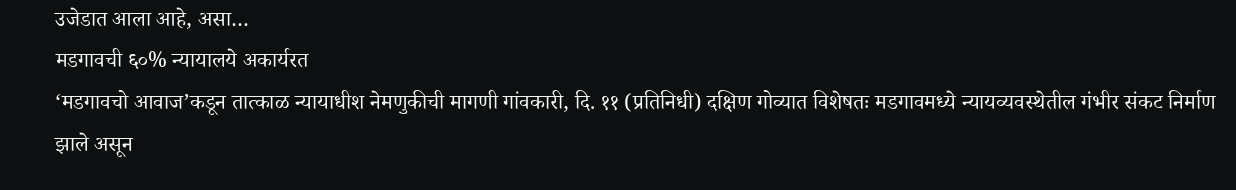उजेडात आला आहे, असा…
मडगावची ६०% न्यायालये अकार्यरत
‘मडगावचो आवाज’कडून तात्काळ न्यायाधीश नेमणुकीची मागणी गांवकारी, दि. ११ (प्रतिनिधी) दक्षिण गोव्यात विशेषतः मडगावमध्ये न्यायव्यवस्थेतील गंभीर संकट निर्माण झाले असून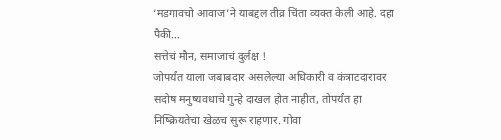‘मडगावचो आवाज’ने याबद्दल तीव्र चिंता व्यक्त केली आहे. दहा पैकी…
सत्तेचं मौन, समाजाचं दुर्लक्ष !
जोपर्यंत याला जबाबदार असलेल्या अधिकारी व कंत्राटदारावर सदोष मनुष्यवधाचे गुन्हे दाखल होत नाहीत, तोपर्यंत हा निष्क्रियतेचा खेळच सुरू राहणार. गोवा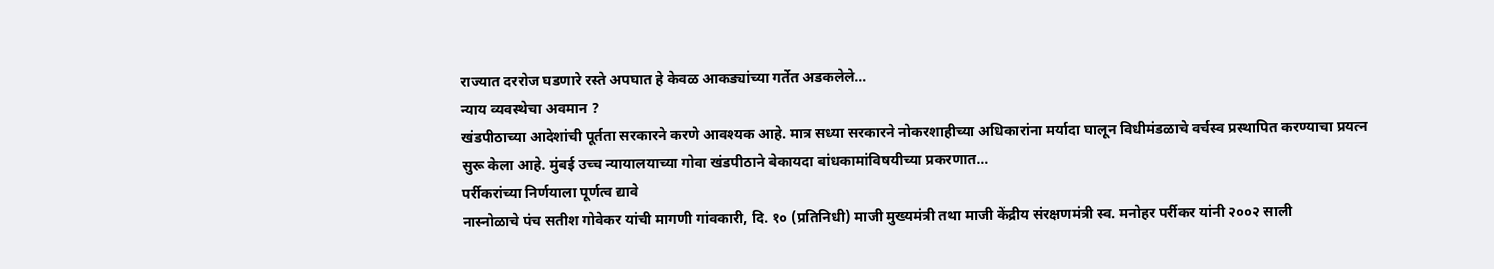राज्यात दररोज घडणारे रस्ते अपघात हे केवळ आकड्यांच्या गर्तेत अडकलेले…
न्याय व्यवस्थेचा अवमान ?
खंडपीठाच्या आदेशांची पूर्तता सरकारने करणे आवश्यक आहे. मात्र सध्या सरकारने नोकरशाहीच्या अधिकारांना मर्यादा घालून विधीमंडळाचे वर्चस्व प्रस्थापित करण्याचा प्रयत्न सुरू केला आहे. मुंबई उच्च न्यायालयाच्या गोवा खंडपीठाने बेकायदा बांधकामांविषयीच्या प्रकरणात…
पर्रीकरांच्या निर्णयाला पूर्णत्व द्यावे
नास्नोळाचे पंच सतीश गोवेकर यांची मागणी गांवकारी, दि. १० (प्रतिनिधी) माजी मुख्यमंत्री तथा माजी केंद्रीय संरक्षणमंत्री स्व. मनोहर पर्रीकर यांनी २००२ साली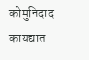कोमुनिदाद कायद्यात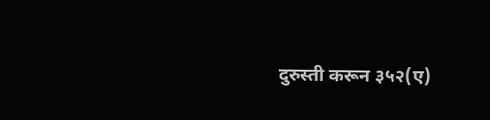दुरुस्ती करून ३५२(ए)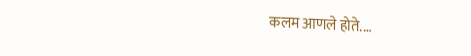कलम आणले होते.…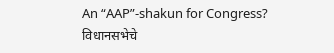An “AAP”-shakun for Congress?
विधानसभेचे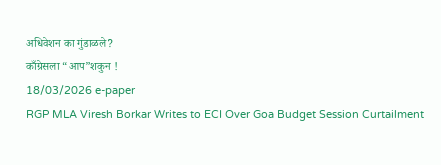अधिवेशन का गुंडाळले?
काँग्रेसला “आप”शकुन !
18/03/2026 e-paper
RGP MLA Viresh Borkar Writes to ECI Over Goa Budget Session Curtailment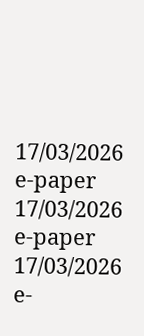17/03/2026 e-paper
17/03/2026 e-paper
17/03/2026 e-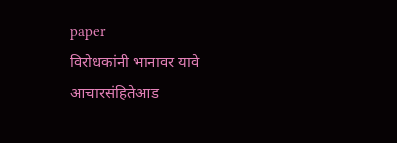paper
विरोधकांनी भानावर यावे
आचारसंहितेआड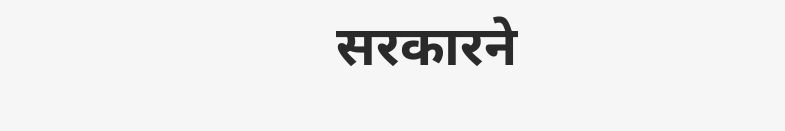सरकारने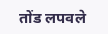तोंड लपवले